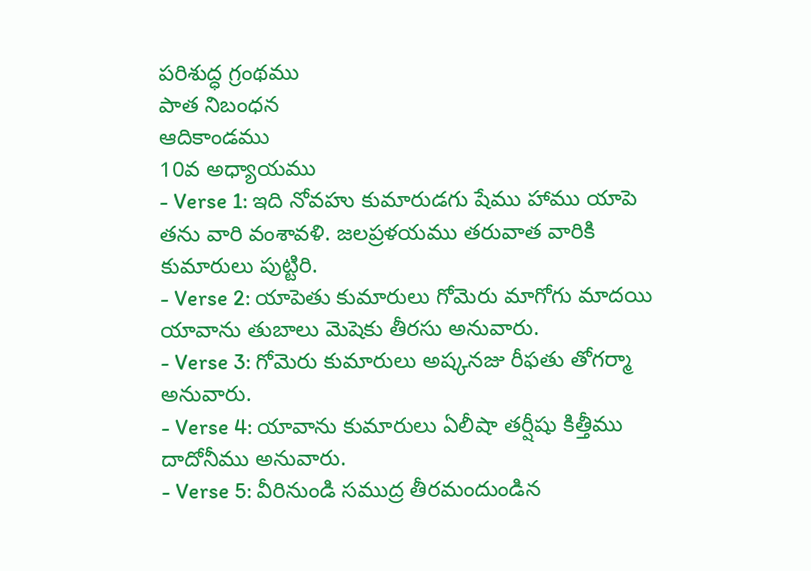పరిశుద్ధ గ్రంథము
పాత నిబంధన
ఆదికాండము
10వ అధ్యాయము
- Verse 1: ఇది నోవహు కుమారుడగు షేము హాము యాపె తను వారి వంశావళి. జలప్రళయము తరువాత వారికి కుమారులు పుట్టిరి.
- Verse 2: యాపెతు కుమారులు గోమెరు మాగోగు మాదయి యావాను తుబాలు మెషెకు తీరసు అనువారు.
- Verse 3: గోమెరు కుమారులు అష్కనజు రీఫతు తోగర్మా అనువారు.
- Verse 4: యావాను కుమారులు ఏలీషా తర్షీషు కిత్తీము దాదోనీము అనువారు.
- Verse 5: వీరినుండి సముద్ర తీరమందుండిన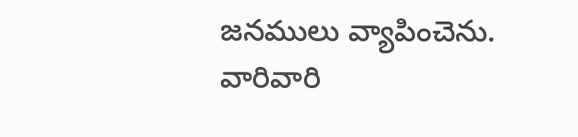జనములు వ్యాపించెను. వారివారి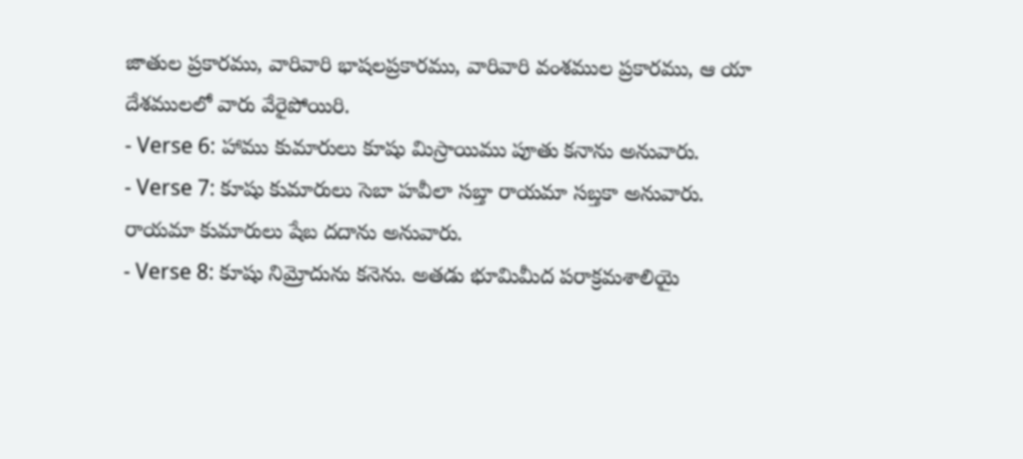జాతుల ప్రకారము, వారివారి భాషలప్రకారము, వారివారి వంశముల ప్రకారము, ఆ యా దేశములలో వారు వేరైపోయిరి.
- Verse 6: హాము కుమారులు కూషు మిస్రాయిము పూతు కనాను అనువారు.
- Verse 7: కూషు కుమారులు సెబా హవీలా సబ్తా రాయమా సబ్తకా అనువారు. రాయమా కుమారులు షేబ దదాను అనువారు.
- Verse 8: కూషు నిమ్రోదును కనెను. అతడు భూమిమీద పరాక్రమశాలియై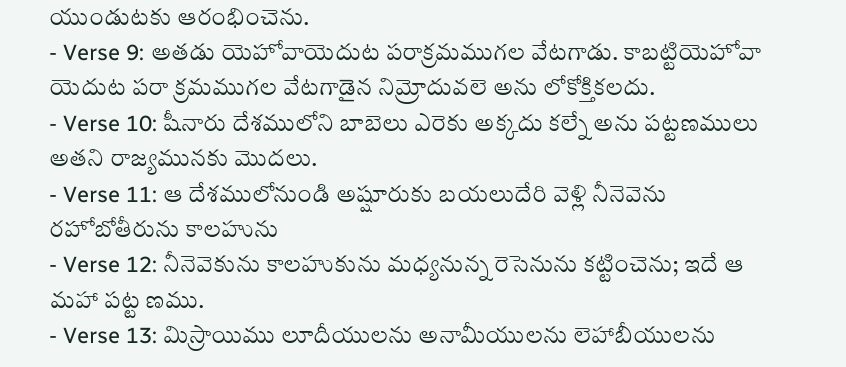యుండుటకు ఆరంభించెను.
- Verse 9: అతడు యెహోవాయెదుట పరాక్రమముగల వేటగాడు. కాబట్టియెహోవా యెదుట పరా క్రమముగల వేటగాడైన నిమ్రోదువలె అను లోకోక్తికలదు.
- Verse 10: షీనారు దేశములోని బాబెలు ఎరెకు అక్కదు కల్నే అను పట్టణములు అతని రాజ్యమునకు మొదలు.
- Verse 11: ఆ దేశములోనుండి అష్షూరుకు బయలుదేరి వెళ్లి నీనెవెను రహోబోతీరును కాలహును
- Verse 12: నీనెవెకును కాలహుకును మధ్యనున్న రెసెనును కట్టించెను; ఇదే ఆ మహా పట్ట ణము.
- Verse 13: మిస్రాయిము లూదీయులను అనామీయులను లెహాబీయులను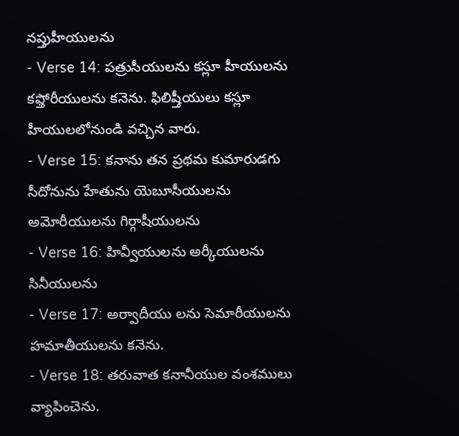నప్తుహీయులను
- Verse 14: పత్రుసీయులను కస్లూ హీయులను కఫ్తోరీయులను కనెను. ఫిలిష్తీయులు కస్లూ హీయులలోనుండి వచ్చిన వారు.
- Verse 15: కనాను తన ప్రథమ కుమారుడగు సీదోనును హేతును యెబూసీయులను అమోరీయులను గిర్గాషీయులను
- Verse 16: హివ్వీయులను అర్కీయులను సినీయులను
- Verse 17: అర్వాదీయు లను సెమారీయులను హమాతీయులను కనెను.
- Verse 18: తరువాత కనానీయుల వంశములు వ్యాపించెను.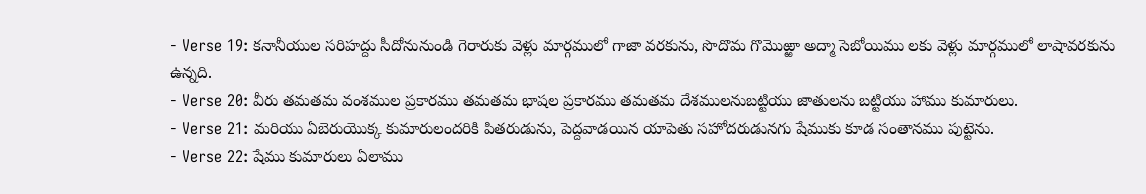- Verse 19: కనానీయుల సరిహద్దు సీదోనునుండి గెరారుకు వెళ్లు మార్గములో గాజా వరకును, సొదొమ గొమొఱ్ఱా అద్మా సెబోయిము లకు వెళ్లు మార్గములో లాషావరకును ఉన్నది.
- Verse 20: వీరు తమతమ వంశముల ప్రకారము తమతమ భాషల ప్రకారము తమతమ దేశములనుబట్టియు జాతులను బట్టియు హాము కుమారులు.
- Verse 21: మరియు ఏబెరుయొక్క కుమారులందరికి పితరుడును, పెద్దవాడయిన యాపెతు సహోదరుడునగు షేముకు కూడ సంతానము పుట్టెను.
- Verse 22: షేము కుమారులు ఏలాము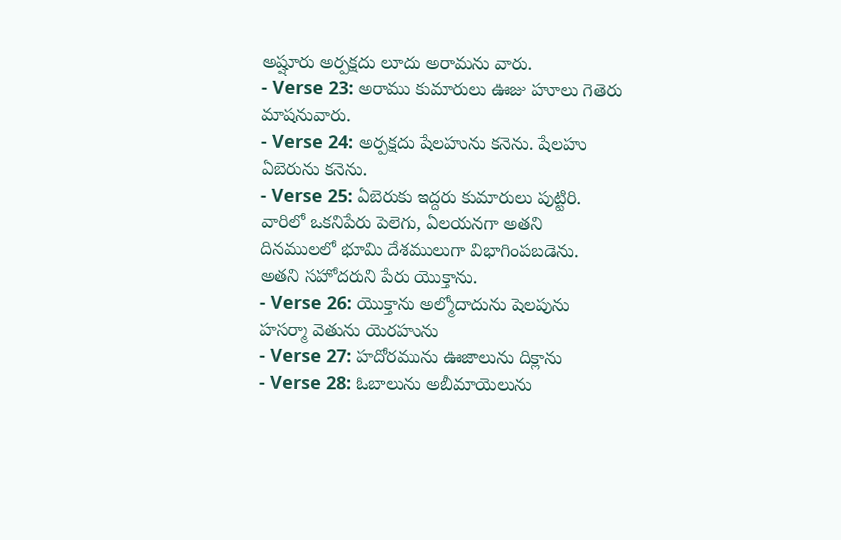అష్షూరు అర్పక్షదు లూదు అరామను వారు.
- Verse 23: అరాము కుమారులు ఊజు హూలు గెతెరు మాషనువారు.
- Verse 24: అర్పక్షదు షేలహును కనెను. షేలహు ఏబెరును కనెను.
- Verse 25: ఏబెరుకు ఇద్దరు కుమారులు పుట్టిరి. వారిలో ఒకనిపేరు పెలెగు, ఏలయనగా అతని దినములలో భూమి దేశములుగా విభాగింపబడెను. అతని సహోదరుని పేరు యొక్తాను.
- Verse 26: యొక్తాను అల్మోదాదును షెలపును హసర్మా వెతును యెరహును
- Verse 27: హదోరమును ఊజాలును దిక్లాను
- Verse 28: ఓబాలును అబీమాయెలును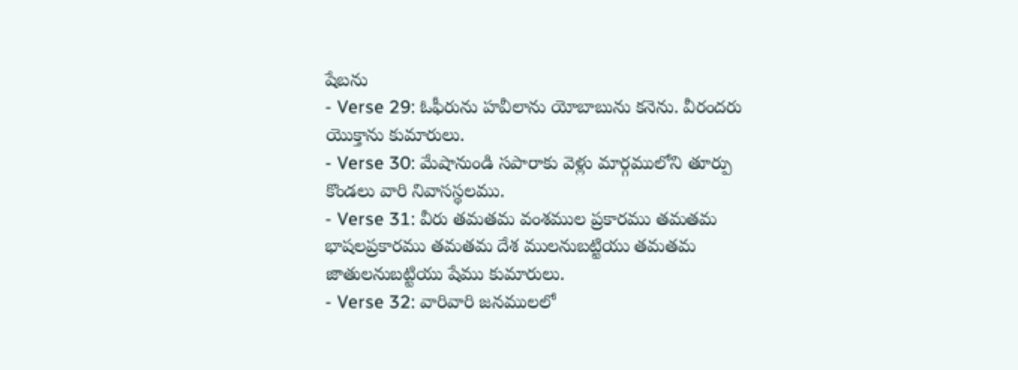షేబను
- Verse 29: ఓఫీరును హవీలాను యోబాబును కనెను. వీరందరు యొక్తాను కుమారులు.
- Verse 30: మేషానుండి సపారాకు వెళ్లు మార్గములోని తూర్పు కొండలు వారి నివాసస్థలము.
- Verse 31: వీరు తమతమ వంశముల ప్రకారము తమతమ భాషలప్రకారము తమతమ దేశ ములనుబట్టియు తమతమ జాతులనుబట్టియు షేము కుమారులు.
- Verse 32: వారివారి జనములలో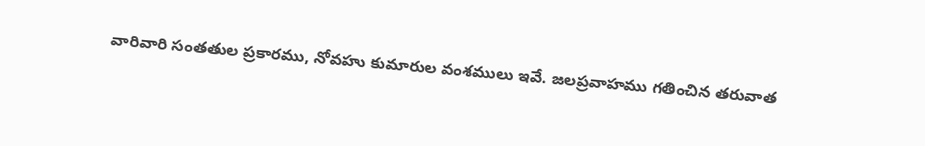వారివారి సంతతుల ప్రకారము, నోవహు కుమారుల వంశములు ఇవే. జలప్రవాహము గతించిన తరువాత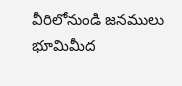వీరిలోనుండి జనములు భూమిమీద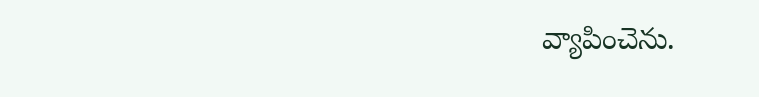వ్యాపించెను.